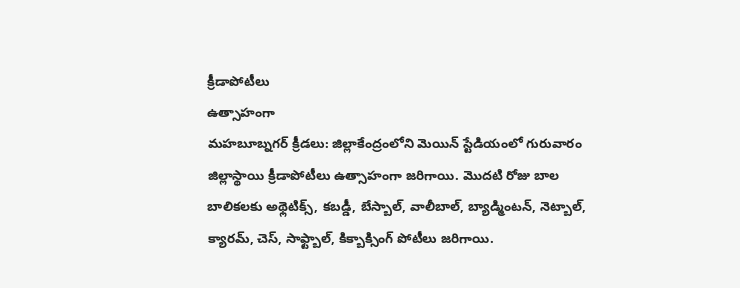క్రీడాపోటీలు
ఉత్సాహంగా
మహబూబ్నగర్ క్రీడలు: జిల్లాకేంద్రంలోని మెయిన్ స్టేడియంలో గురువారం జిల్లాస్థాయి క్రీడాపోటీలు ఉత్సాహంగా జరిగాయి. మొదటి రోజు బాల బాలికలకు అథ్లెటిక్స్, కబడ్డీ, బేస్బాల్, వాలీబాల్, బ్యాడ్మింటన్, నెట్బాల్, క్యారమ్, చెస్, సాఫ్ట్బాల్, కిక్బాక్సింగ్ పోటీలు జరిగాయి.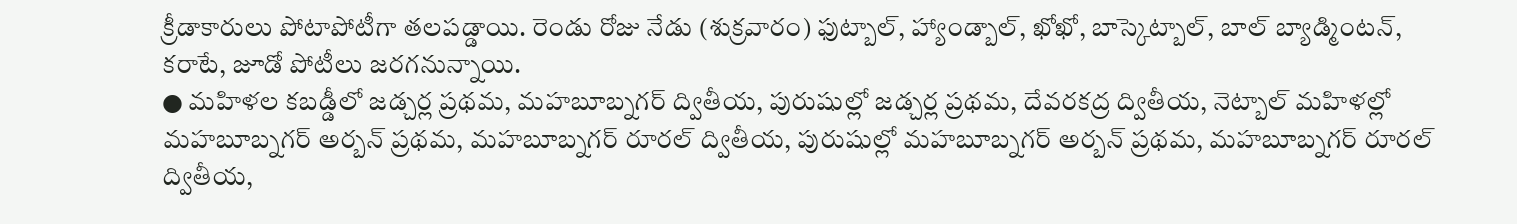క్రీడాకారులు పోటాపోటీగా తలపడ్డాయి. రెండు రోజు నేడు (శుక్రవారం) ఫుట్బాల్, హ్యాండ్బాల్, ఖోఖో, బాస్కెట్బాల్, బాల్ బ్యాడ్మింటన్, కరాటే, జూడో పోటీలు జరగనున్నాయి.
● మహిళల కబడ్డీలో జడ్చర్ల ప్రథమ, మహబూబ్నగర్ ద్వితీయ, పురుషుల్లో జడ్చర్ల ప్రథమ, దేవరకద్ర ద్వితీయ, నెట్బాల్ మహిళల్లో మహబూబ్నగర్ అర్బన్ ప్రథమ, మహబూబ్నగర్ రూరల్ ద్వితీయ, పురుషుల్లో మహబూబ్నగర్ అర్బన్ ప్రథమ, మహబూబ్నగర్ రూరల్ ద్వితీయ,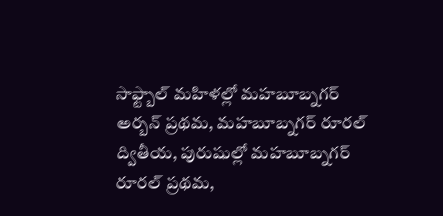సాఫ్ట్బాల్ మహిళల్లో మహబూబ్నగర్ అర్బన్ ప్రథమ, మహబూబ్నగర్ రూరల్ ద్వితీయ, పురుషుల్లో మహబూబ్నగర్ రూరల్ ప్రథమ,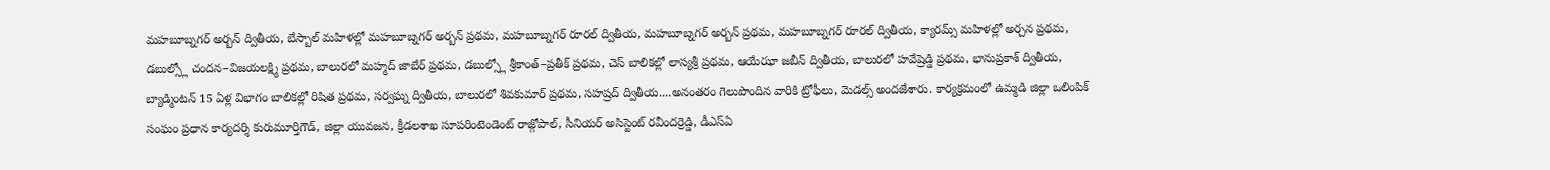మహబూబ్నగర్ అర్బన్ ద్వితీయ, బేస్బాల్ మహిళల్లో మహబూబ్నగర్ అర్బన్ ప్రథమ, మహబూబ్నగర్ రూరల్ ద్వితీయ, మహబూబ్నగర్ అర్బన్ ప్రథమ, మహబూబ్నగర్ రూరల్ ద్వితీయ, క్యారమ్స్ మహిళల్లో అర్చన ప్రథమ, డబుల్స్లో చందన–విజయలక్ష్మి ప్రథమ, బాలురలో మహ్మద్ జాబేర్ ప్రథమ, డబుల్స్లో శ్రీకాంత్–ప్రతీక్ ప్రథమ, చెస్ బాలికల్లో లాస్యశ్రీ ప్రథమ, ఆయేఝా జబీన్ ద్వితీయ, బాలురలో హవేష్రెడ్డి ప్రథమ, భానుప్రకాశ్ ద్వితీయ, బ్యాడ్మింటన్ 15 ఏళ్ల విభాగం బాలికల్లో రిషిత ప్రథమ, సర్వఘ్న ద్వితీయ, బాలురలో శివకుమార్ ప్రథమ, సహష్రద్ ద్వితీయ....అనంతరం గెలుపొందిన వారికి ట్రోఫీలు, మెడల్స్ అందజేశారు. కార్యక్రమంలో ఉమ్మడి జిల్లా ఒలింపిక్ సంఘం ప్రధాన కార్యదర్శి కురుమూర్తిగౌడ్, జిల్లా యువజన, క్రీడలశాఖ సూపరింటెండెంట్ రాజ్గోపాల్, సీనియర్ అసిస్టెంట్ రవీందర్రెడ్డి, డీఎస్ఏ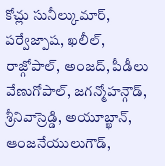కోచ్లు సునీల్కుమార్, పర్వేజ్పాష, ఖలీల్, రాజ్గోపాల్, అంజద్, పీడీలు వేణుగోపాల్, జగన్మోహన్గౌడ్, శ్రీనివాస్రెడ్డి, అయూబ్ఖాన్, ఆంజనేయులుగౌడ్,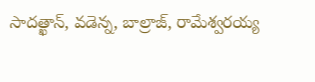సాదత్ఖాన్, వడెన్న, బాల్రాజ్, రామేశ్వరయ్య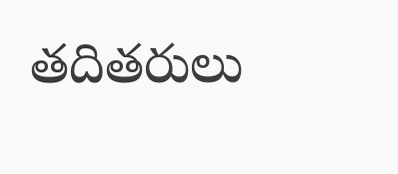తదితరులు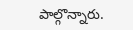పాల్గొన్నారు.